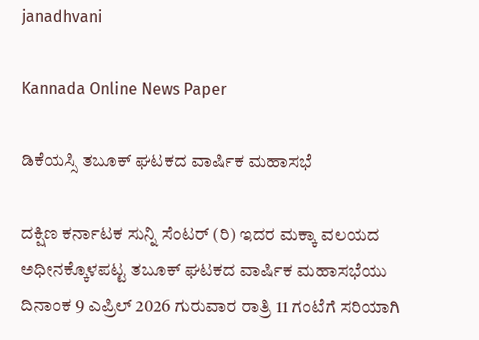janadhvani

Kannada Online News Paper

ಡಿಕೆಯಸ್ಸಿ ತಬೂಕ್ ಘಟಕದ ವಾರ್ಷಿಕ ಮಹಾಸಭೆ

ದಕ್ಷಿಣ ಕರ್ನಾಟಕ ಸುನ್ನಿ ಸೆಂಟರ್ (ರಿ) ಇದರ ಮಕ್ಕಾ ವಲಯದ ಅಧೀನಕ್ಕೊಳಪಟ್ಟ ತಬೂಕ್ ಘಟಕದ ವಾರ್ಷಿಕ ಮಹಾಸಭೆಯು ದಿನಾಂಕ 9 ಎಪ್ರಿಲ್ 2026 ಗುರುವಾರ ರಾತ್ರಿ 11 ಗಂಟೆಗೆ ಸರಿಯಾಗಿ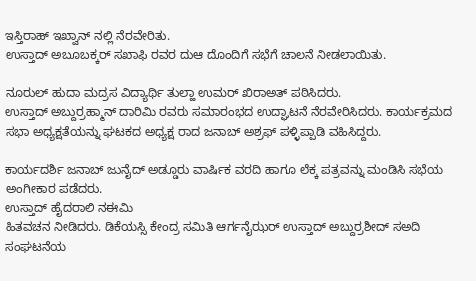ಇಸ್ತಿರಾಹ್ ಇಖ್ವಾನ್ ನಲ್ಲಿ ನೆರವೇರಿತು.
ಉಸ್ತಾದ್ ಅಬೂಬಕ್ಕರ್ ಸಖಾಫಿ ರವರ ದುಆ ದೊಂದಿಗೆ ಸಭೆಗೆ ಚಾಲನೆ ನೀಡಲಾಯಿತು.

ನೂರುಲ್ ಹುದಾ ಮದ್ರಸ ವಿದ್ಯಾರ್ಥಿ ತುಲ್ಹಾ ಉಮರ್ ಖಿರಾಅತ್ ಪಠಿಸಿದರು.
ಉಸ್ತಾದ್ ಅಬ್ದುರ್ರಹ್ಮಾನ್ ದಾರಿಮಿ ರವರು ಸಮಾರಂಭದ ಉದ್ಘಾಟನೆ ನೆರವೇರಿಸಿದರು. ಕಾರ್ಯಕ್ರಮದ ಸಭಾ ಅಧ್ಯಕ್ಷತೆಯನ್ನು ಘಟಕದ ಅಧ್ಯಕ್ಷ ರಾದ ಜನಾಬ್ ಅಶ್ರಫ್ ಪಳ್ಳಿಪ್ಪಾಡಿ ವಹಿಸಿದ್ದರು.

ಕಾರ್ಯದರ್ಶಿ ಜನಾಬ್ ಜುನೈದ್ ಅಡ್ಡೂರು ವಾರ್ಷಿಕ ವರದಿ ಹಾಗೂ ಲೆಕ್ಕ ಪತ್ರವನ್ನು ಮಂಡಿಸಿ ಸಭೆಯ ಅಂಗೀಕಾರ ಪಡೆದರು.
ಉಸ್ತಾದ್ ಹೈದರಾಲಿ ನಈಮಿ
ಹಿತವಚನ ನೀಡಿದರು. ಡಿಕೆಯಸ್ಸಿ ಕೇಂದ್ರ ಸಮಿತಿ ಆರ್ಗನೈಝರ್ ಉಸ್ತಾದ್ ಅಬ್ದುರ್ರಶೀದ್ ಸಅದಿ ಸಂಘಟನೆಯ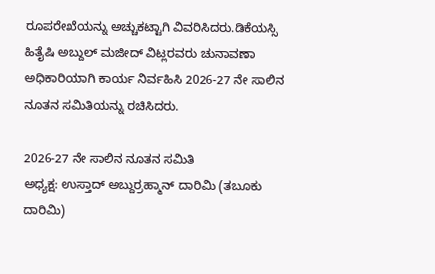ರೂಪರೇಖೆಯನ್ನು ಅಚ್ಚುಕಟ್ಟಾಗಿ ವಿವರಿಸಿದರು.ಡಿಕೆಯಸ್ಸಿ ಹಿತೈಷಿ ಅಬ್ದುಲ್ ಮಜೀದ್ ವಿಟ್ಲರವರು ಚುನಾವಣಾ ಅಧಿಕಾರಿಯಾಗಿ ಕಾರ್ಯ ನಿರ್ವಹಿಸಿ 2026-27 ನೇ ಸಾಲಿನ ನೂತನ ಸಮಿತಿಯನ್ನು ರಚಿಸಿದರು.

2026-27 ನೇ ಸಾಲಿನ ನೂತನ ಸಮಿತಿ
ಅಧ್ಯಕ್ಷ: ಉಸ್ತಾದ್ ಅಬ್ದುರ್ರಹ್ಮಾನ್ ದಾರಿಮಿ (ತಬೂಕು ದಾರಿಮಿ)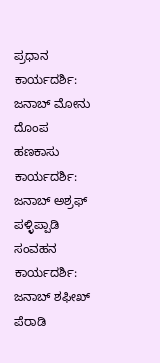ಪ್ರಧಾನ ಕಾರ್ಯದರ್ಶಿ:
ಜನಾಬ್ ಮೋನು ದೊಂಪ
ಹಣಕಾಸು ಕಾರ್ಯದರ್ಶಿ: ಜನಾಬ್ ಅಶ್ರಫ್ ಪಳ್ಳಿಪ್ಪಾಡಿ
ಸಂವಹನ ಕಾರ್ಯದರ್ಶಿ: ಜನಾಬ್ ಶಫೀಖ್ ಪೆರಾಡಿ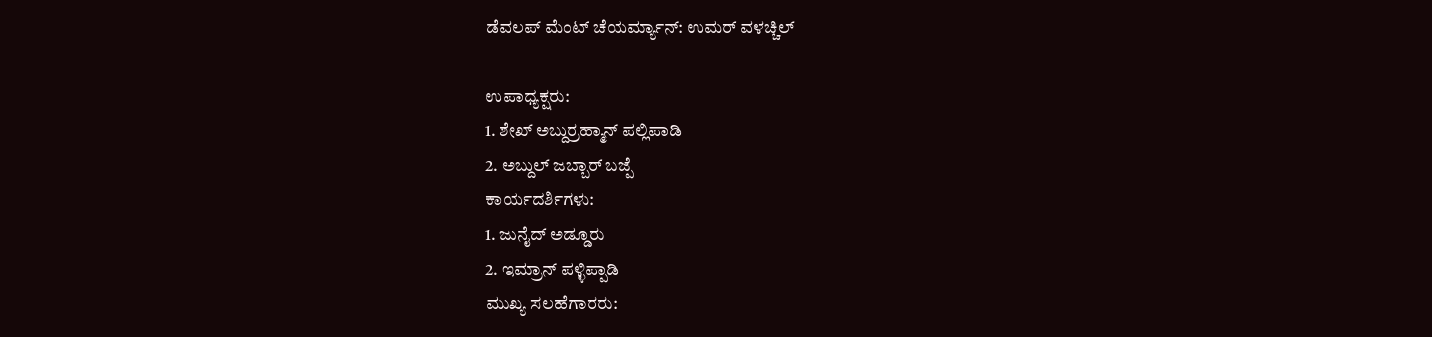ಡೆವಲಪ್ ಮೆಂಟ್ ಚೆಯರ್ಮ್ಯಾನ್: ಉಮರ್ ವಳಚ್ಚಿಲ್

ಉಪಾಧ್ಯಕ್ಷರು:
1. ಶೇಖ್ ಅಬ್ದುರ್ರಹ್ಮಾನ್ ಪಲ್ಲಿಪಾಡಿ
2. ಅಬ್ದುಲ್ ಜಬ್ಬಾರ್ ಬಜ್ಪೆ
ಕಾರ್ಯದರ್ಶಿಗಳು:
1. ಜುನೈದ್ ಅಡ್ಡೂರು
2. ಇಮ್ರಾನ್ ಪಳ್ಳಿಪ್ಪಾಡಿ
ಮುಖ್ಯ ಸಲಹೆಗಾರರು: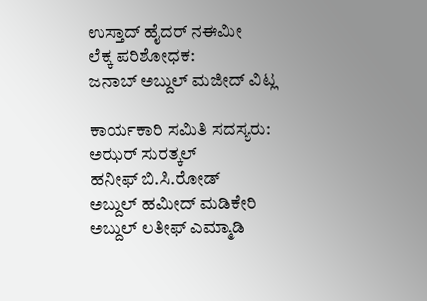ಉಸ್ತಾದ್ ಹೈದರ್ ನಈಮೀ
ಲೆಕ್ಕ ಪರಿಶೋಧಕ:
ಜನಾಬ್ ಅಬ್ದುಲ್ ಮಜೀದ್ ವಿಟ್ಲ

ಕಾರ್ಯಕಾರಿ ಸಮಿತಿ ಸದಸ್ಯರು:
ಅಝರ್ ಸುರತ್ಕಲ್
ಹನೀಫ್ ಬಿ.ಸಿ.ರೋಡ್
ಅಬ್ದುಲ್ ಹಮೀದ್ ಮಡಿಕೇರಿ
ಅಬ್ದುಲ್ ಲತೀಫ್ ಎಮ್ಮಾಡಿ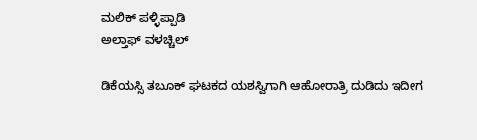ಮಲಿಕ್ ಪಳ್ಳಿಪ್ಪಾಡಿ
ಅಲ್ತಾಫ್ ವಳಚ್ಚಿಲ್

ಡಿಕೆಯಸ್ಸಿ ತಬೂಕ್ ಘಟಕದ ಯಶಸ್ವಿಗಾಗಿ ಆಹೋರಾತ್ರಿ ದುಡಿದು ಇದೀಗ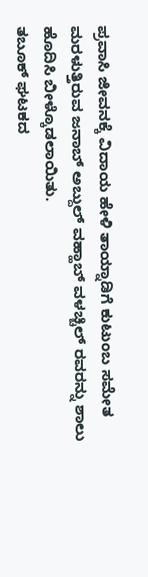ಪ್ರವಾಸಿ ಜೀವನಕ್ಕೆ ವಿದಾಯ ಹೇಳಿ ತಾಯ್ನಾಡಿಗೆ ಕುಟುಂಬ ಸಮೇತ ಮರಳುತ್ತಿರುವ ಜನಾಬ್ ಅಬ್ದುಲ್ ವಹ್ಹಾಬ್ ವಳಚ್ಚಿಲ್ ರವರನ್ನು ಶಾಲು ಹೊದಿಸಿ ಬೀಳ್ಕೊಡಲಾಯಿತು.
ತಬೂಕ್ ಘಟಕದ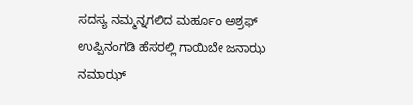ಸದಸ್ಯ ನಮ್ಮನ್ನಗಲಿದ ಮರ್ಹೂಂ ಅಶ್ರಫ್ ಉಪ್ಪಿನಂಗಡಿ ಹೆಸರಲ್ಲಿ ಗಾಯಿಬೇ ಜನಾಝ ನಮಾಝ್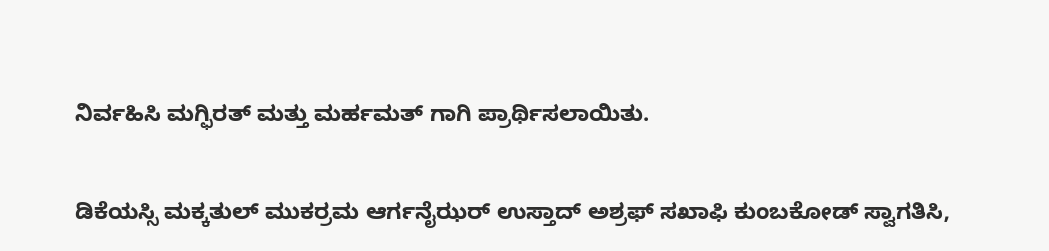ನಿರ್ವಹಿಸಿ ಮಗ್ಫಿರತ್ ಮತ್ತು ಮರ್ಹಮತ್ ಗಾಗಿ ಪ್ರಾರ್ಥಿಸಲಾಯಿತು.

ಡಿಕೆಯಸ್ಸಿ ಮಕ್ಕತುಲ್ ಮುಕರ್ರಮ ಆರ್ಗನೈಝರ್ ಉಸ್ತಾದ್ ಅಶ್ರಫ್ ಸಖಾಫಿ ಕುಂಬಕೋಡ್ ಸ್ವಾಗತಿಸಿ,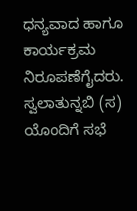ಧನ್ಯವಾದ ಹಾಗೂ ಕಾರ್ಯಕ್ರಮ ನಿರೂಪಣೆಗೈದರು. ಸ್ವಲಾತುನ್ನಬಿ (ಸ) ಯೊಂದಿಗೆ ಸಭೆ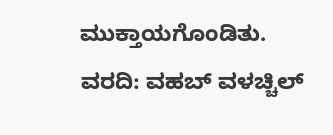ಮುಕ್ತಾಯಗೊಂಡಿತು.
ವರದಿ: ವಹಬ್ ವಳಚ್ಚಿಲ್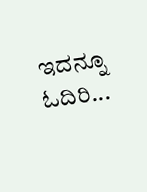ಇದನ್ನೂ ಓದಿರಿ...